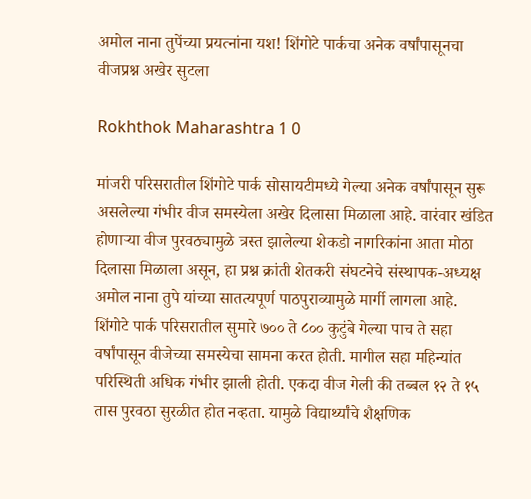अमोल नाना तुपेंच्या प्रयत्नांना यश! शिंगोटे पार्कचा अनेक वर्षांपासूनचा वीजप्रश्न अखेर सुटला

Rokhthok Maharashtra 1 0

मांजरी परिसरातील शिंगोटे पार्क सोसायटीमध्ये गेल्या अनेक वर्षांपासून सुरू असलेल्या गंभीर वीज समस्येला अखेर दिलासा मिळाला आहे. वारंवार खंडित होणाऱ्या वीज पुरवठ्यामुळे त्रस्त झालेल्या शेकडो नागरिकांना आता मोठा दिलासा मिळाला असून, हा प्रश्न क्रांती शेतकरी संघटनेचे संस्थापक-अध्यक्ष अमोल नाना तुपे यांच्या सातत्यपूर्ण पाठपुराव्यामुळे मार्गी लागला आहे.
शिंगोटे पार्क परिसरातील सुमारे ७०० ते ८०० कुटुंबे गेल्या पाच ते सहा वर्षांपासून वीजेच्या समस्येचा सामना करत होती. मागील सहा महिन्यांत परिस्थिती अधिक गंभीर झाली होती. एकदा वीज गेली की तब्बल १२ ते १५ तास पुरवठा सुरळीत होत नव्हता. यामुळे विद्यार्थ्यांचे शैक्षणिक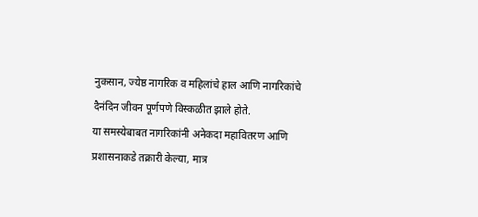नुकसान, ज्येष्ठ नागरिक व महिलांचे हाल आणि नागरिकांचे दैनंदिन जीवन पूर्णपणे विस्कळीत झाले होते.
या समस्येबाबत नागरिकांनी अनेकदा महावितरण आणि प्रशासनाकडे तक्रारी केल्या, मात्र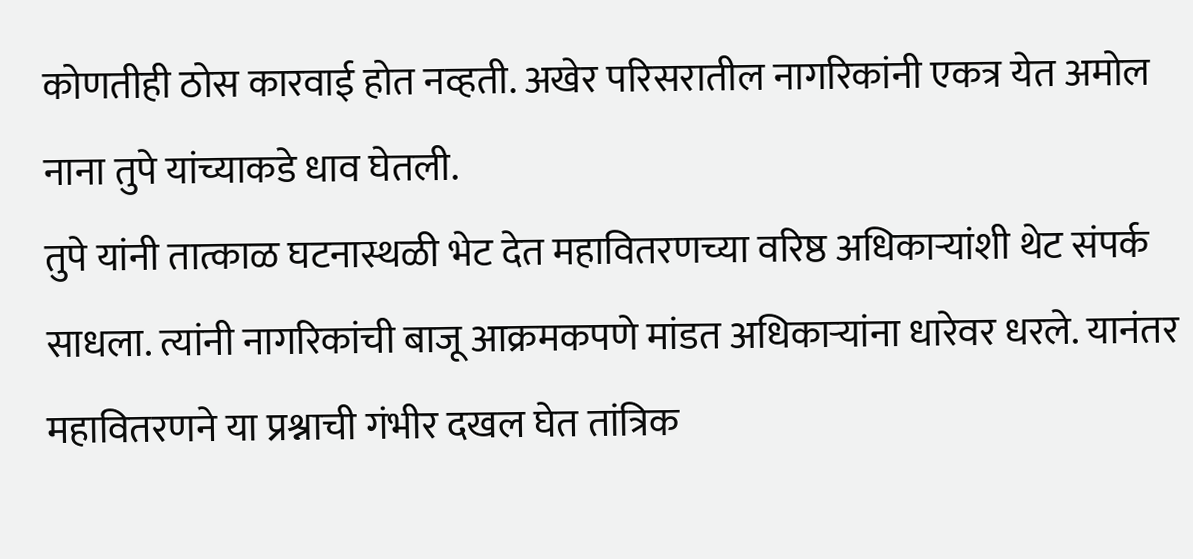कोणतीही ठोस कारवाई होत नव्हती. अखेर परिसरातील नागरिकांनी एकत्र येत अमोल नाना तुपे यांच्याकडे धाव घेतली.
तुपे यांनी तात्काळ घटनास्थळी भेट देत महावितरणच्या वरिष्ठ अधिकाऱ्यांशी थेट संपर्क साधला. त्यांनी नागरिकांची बाजू आक्रमकपणे मांडत अधिकाऱ्यांना धारेवर धरले. यानंतर महावितरणने या प्रश्नाची गंभीर दखल घेत तांत्रिक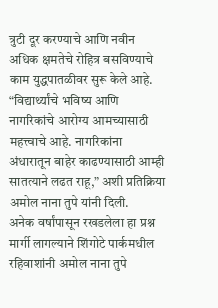त्रुटी दूर करण्याचे आणि नवीन अधिक क्षमतेचे रोहित्र बसविण्याचे काम युद्धपातळीवर सुरू केले आहे.
“विद्यार्थ्यांचे भविष्य आणि नागरिकांचे आरोग्य आमच्यासाठी महत्त्वाचे आहे. नागरिकांना अंधारातून बाहेर काढण्यासाठी आम्ही सातत्याने लढत राहू,” अशी प्रतिक्रिया अमोल नाना तुपे यांनी दिली.
अनेक वर्षांपासून रखडलेला हा प्रश्न मार्गी लागल्याने शिंगोटे पार्कमधील रहिवाशांनी अमोल नाना तुपे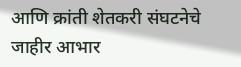आणि क्रांती शेतकरी संघटनेचे जाहीर आभार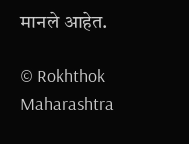मानले आहेत.

© Rokhthok Maharashtra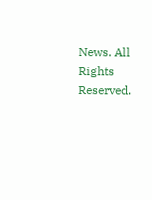News. All Rights Reserved.